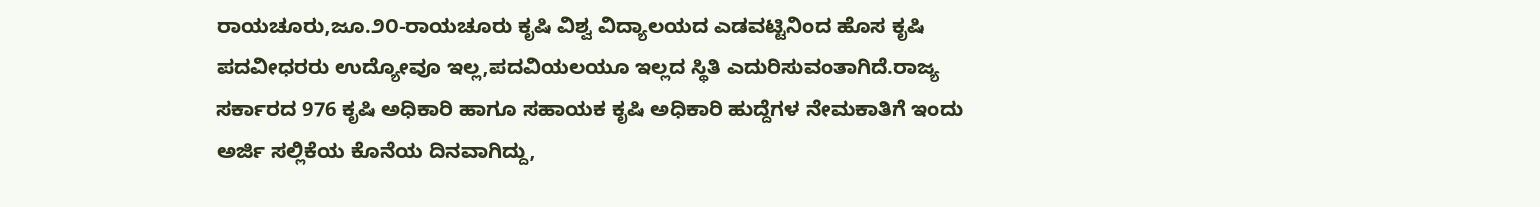ರಾಯಚೂರು,ಜೂ.೨೦-ರಾಯಚೂರು ಕೃಷಿ ವಿಶ್ವ ವಿದ್ಯಾಲಯದ ಎಡವಟ್ಟಿನಿಂದ ಹೊಸ ಕೃಷಿ ಪದವೀಧರರು ಉದ್ಯೋವೂ ಇಲ್ಲ,ಪದವಿಯಲಯೂ ಇಲ್ಲದ ಸ್ಥಿತಿ ಎದುರಿಸುವಂತಾಗಿದೆ.ರಾಜ್ಯ ಸರ್ಕಾರದ 976 ಕೃಷಿ ಅಧಿಕಾರಿ ಹಾಗೂ ಸಹಾಯಕ ಕೃಷಿ ಅಧಿಕಾರಿ ಹುದ್ದೆಗಳ ನೇಮಕಾತಿಗೆ ಇಂದು ಅರ್ಜಿ ಸಲ್ಲಿಕೆಯ ಕೊನೆಯ ದಿನವಾಗಿದ್ದು,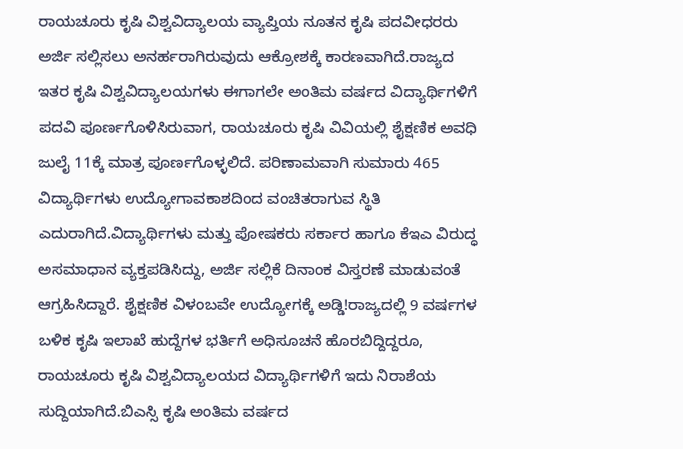ರಾಯಚೂರು ಕೃಷಿ ವಿಶ್ವವಿದ್ಯಾಲಯ ವ್ಯಾಪ್ತಿಯ ನೂತನ ಕೃಷಿ ಪದವೀಧರರು ಅರ್ಜಿ ಸಲ್ಲಿಸಲು ಅನರ್ಹರಾಗಿರುವುದು ಆಕ್ರೋಶಕ್ಕೆ ಕಾರಣವಾಗಿದೆ.ರಾಜ್ಯದ ಇತರ ಕೃಷಿ ವಿಶ್ವವಿದ್ಯಾಲಯಗಳು ಈಗಾಗಲೇ ಅಂತಿಮ ವರ್ಷದ ವಿದ್ಯಾರ್ಥಿಗಳಿಗೆ ಪದವಿ ಪೂರ್ಣಗೊಳಿಸಿರುವಾಗ, ರಾಯಚೂರು ಕೃಷಿ ವಿವಿಯಲ್ಲಿ ಶೈಕ್ಷಣಿಕ ಅವಧಿ ಜುಲೈ 11ಕ್ಕೆ ಮಾತ್ರ ಪೂರ್ಣಗೊಳ್ಳಲಿದೆ. ಪರಿಣಾಮವಾಗಿ ಸುಮಾರು 465 ವಿದ್ಯಾರ್ಥಿಗಳು ಉದ್ಯೋಗಾವಕಾಶದಿಂದ ವಂಚಿತರಾಗುವ ಸ್ಥಿತಿ ಎದುರಾಗಿದೆ.ವಿದ್ಯಾರ್ಥಿಗಳು ಮತ್ತು ಪೋಷಕರು ಸರ್ಕಾರ ಹಾಗೂ ಕೆಇಎ ವಿರುದ್ಧ ಅಸಮಾಧಾನ ವ್ಯಕ್ತಪಡಿಸಿದ್ದು, ಅರ್ಜಿ ಸಲ್ಲಿಕೆ ದಿನಾಂಕ ವಿಸ್ತರಣೆ ಮಾಡುವಂತೆ ಆಗ್ರಹಿಸಿದ್ದಾರೆ. ಶೈಕ್ಷಣಿಕ ವಿಳಂಬವೇ ಉದ್ಯೋಗಕ್ಕೆ ಅಡ್ಡಿ!ರಾಜ್ಯದಲ್ಲಿ 9 ವರ್ಷಗಳ ಬಳಿಕ ಕೃಷಿ ಇಲಾಖೆ ಹುದ್ದೆಗಳ ಭರ್ತಿಗೆ ಅಧಿಸೂಚನೆ ಹೊರಬಿದ್ದಿದ್ದರೂ, ರಾಯಚೂರು ಕೃಷಿ ವಿಶ್ವವಿದ್ಯಾಲಯದ ವಿದ್ಯಾರ್ಥಿಗಳಿಗೆ ಇದು ನಿರಾಶೆಯ ಸುದ್ದಿಯಾಗಿದೆ.ಬಿಎಸ್ಸಿ ಕೃಷಿ ಅಂತಿಮ ವರ್ಷದ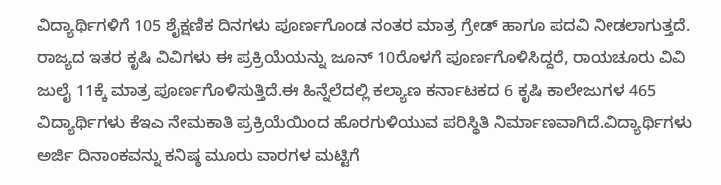ವಿದ್ಯಾರ್ಥಿಗಳಿಗೆ 105 ಶೈಕ್ಷಣಿಕ ದಿನಗಳು ಪೂರ್ಣಗೊಂಡ ನಂತರ ಮಾತ್ರ ಗ್ರೇಡ್ ಹಾಗೂ ಪದವಿ ನೀಡಲಾಗುತ್ತದೆ. ರಾಜ್ಯದ ಇತರ ಕೃಷಿ ವಿವಿಗಳು ಈ ಪ್ರಕ್ರಿಯೆಯನ್ನು ಜೂನ್ 10ರೊಳಗೆ ಪೂರ್ಣಗೊಳಿಸಿದ್ದರೆ, ರಾಯಚೂರು ವಿವಿ ಜುಲೈ 11ಕ್ಕೆ ಮಾತ್ರ ಪೂರ್ಣಗೊಳಿಸುತ್ತಿದೆ.ಈ ಹಿನ್ನೆಲೆದಲ್ಲಿ ಕಲ್ಯಾಣ ಕರ್ನಾಟಕದ 6 ಕೃಷಿ ಕಾಲೇಜುಗಳ 465 ವಿದ್ಯಾರ್ಥಿಗಳು ಕೆಇಎ ನೇಮಕಾತಿ ಪ್ರಕ್ರಿಯೆಯಿಂದ ಹೊರಗುಳಿಯುವ ಪರಿಸ್ಥಿತಿ ನಿರ್ಮಾಣವಾಗಿದೆ.ವಿದ್ಯಾರ್ಥಿಗಳು ಅರ್ಜಿ ದಿನಾಂಕವನ್ನು ಕನಿಷ್ಠ ಮೂರು ವಾರಗಳ ಮಟ್ಟಿಗೆ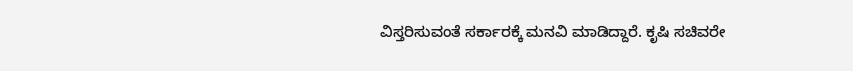ವಿಸ್ತರಿಸುವಂತೆ ಸರ್ಕಾರಕ್ಕೆ ಮನವಿ ಮಾಡಿದ್ದಾರೆ. ಕೃಷಿ ಸಚಿವರೇ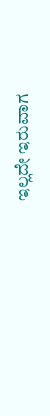ಇಲ್ಲದೇ ಇರುವಾಗ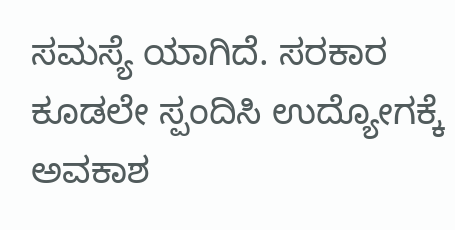ಸಮಸ್ಯೆ ಯಾಗಿದೆ. ಸರಕಾರ ಕೂಡಲೇ ಸ್ಪಂದಿಸಿ ಉದ್ಯೋಗಕ್ಕೆ ಅವಕಾಶ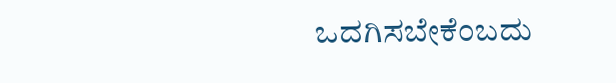ಒದಗಿಸಬೇಕೆಂಬದು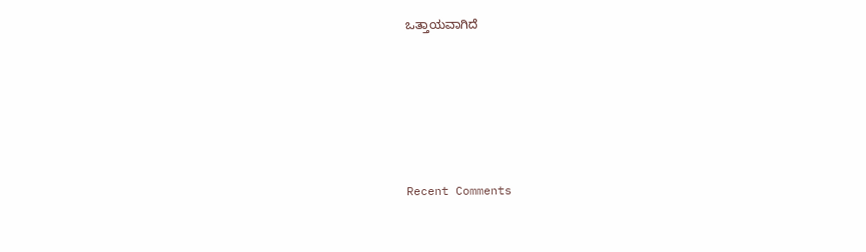ಒತ್ತಾಯವಾಗಿದೆ





Recent Comments